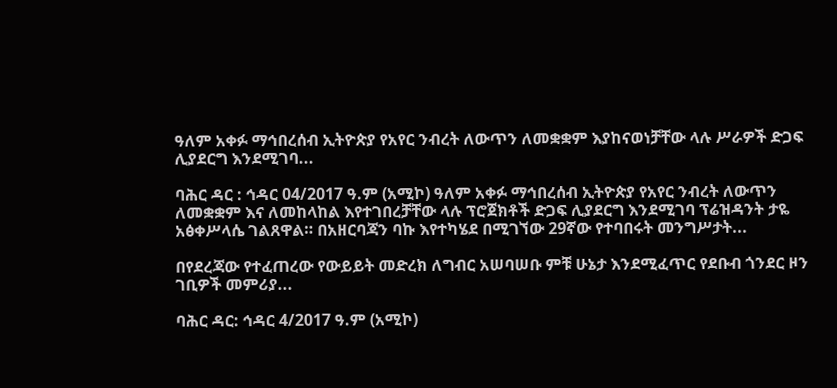ዓለም አቀፉ ማኅበረሰብ ኢትዮጵያ የአየር ንብረት ለውጥን ለመቋቋም እያከናወነቻቸው ላሉ ሥራዎች ድጋፍ ሊያደርግ እንደሚገባ...

ባሕር ዳር : ኅዳር 04/2017 ዓ.ም (አሚኮ) ዓለም አቀፉ ማኅበረሰብ ኢትዮጵያ የአየር ንብረት ለውጥን ለመቋቋም እና ለመከላከል እየተገበረቻቸው ላሉ ፕሮጀክቶች ድጋፍ ሊያደርግ እንደሚገባ ፕሬዝዳንት ታዬ አፅቀሥላሴ ገልጸዋል። በአዘርባጃን ባኩ እየተካሄደ በሚገኘው 29ኛው የተባበሩት መንግሥታት...

በየደረጃው የተፈጠረው የውይይት መድረክ ለግብር አሠባሠቡ ምቹ ሁኔታ እንደሚፈጥር የደቡብ ጎንደር ዞን ገቢዎች መምሪያ...

ባሕር ዳር: ኅዳር 4/2017 ዓ.ም (አሚኮ)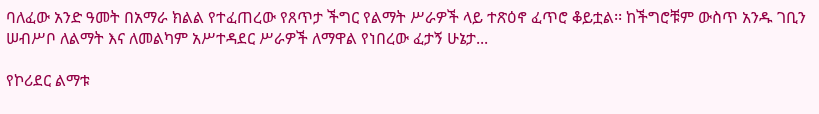ባለፈው አንድ ዓመት በአማራ ክልል የተፈጠረው የጸጥታ ችግር የልማት ሥራዎች ላይ ተጽዕኖ ፈጥሮ ቆይቷል፡፡ ከችግሮቹም ውስጥ አንዱ ገቢን ሠብሥቦ ለልማት እና ለመልካም አሥተዳደር ሥራዎች ለማዋል የነበረው ፈታኝ ሁኔታ...

የኮሪደር ልማቱ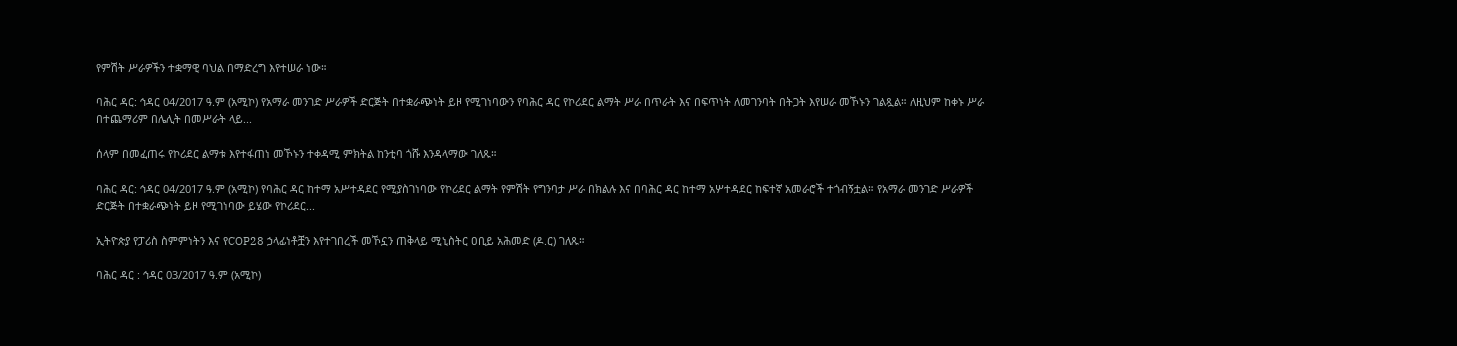የምሽት ሥራዎችን ተቋማዊ ባህል በማድረግ እየተሠራ ነው።

ባሕር ዳር: ኅዳር 04/2017 ዓ.ም (አሚኮ) የአማራ መንገድ ሥራዎች ድርጅት በተቋራጭነት ይዞ የሚገነባውን የባሕር ዳር የኮሪደር ልማት ሥራ በጥራት እና በፍጥነት ለመገንባት በትጋት እየሠራ መኾኑን ገልጿል። ለዚህም ከቀኑ ሥራ በተጨማሪም በሌሊት በመሥራት ላይ...

ሰላም በመፈጠሩ የኮሪደር ልማቱ እየተፋጠነ መኾኑን ተቀዳሚ ምክትል ከንቲባ ጎሹ እንዳላማው ገለጹ።

ባሕር ዳር: ኅዳር 04/2017 ዓ.ም (አሚኮ) የባሕር ዳር ከተማ አሥተዳደር የሚያስገነባው የኮሪደር ልማት የምሽት የግንባታ ሥራ በክልሉ እና በባሕር ዳር ከተማ አሦተዳደር ከፍተኛ አመራሮች ተጎብኝቷል። የአማራ መንገድ ሥራዎች ድርጅት በተቋራጭነት ይዞ የሚገነባው ይሄው የኮሪደር...

ኢትዮጵያ የፓሪስ ስምምነትን እና የCOP28 ኃላፊነቶቿን እየተገበረች መኾኗን ጠቅላይ ሚኒስትር ዐቢይ አሕመድ (ዶ.ር) ገለጹ።

ባሕር ዳር : ኅዳር 03/2017 ዓ.ም (አሚኮ)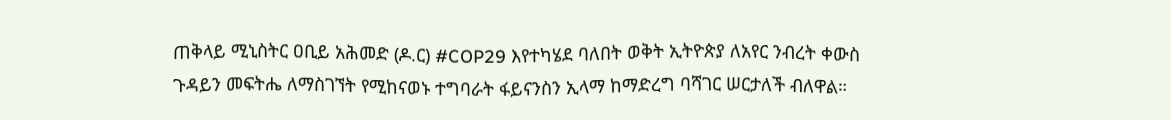ጠቅላይ ሚኒስትር ዐቢይ አሕመድ (ዶ.ር) #COP29 እየተካሄደ ባለበት ወቅት ኢትዮጵያ ለአየር ንብረት ቀውስ ጉዳይን መፍትሔ ለማስገኘት የሚከናወኑ ተግባራት ፋይናንስን ኢላማ ከማድረግ ባሻገር ሠርታለች ብለዋል።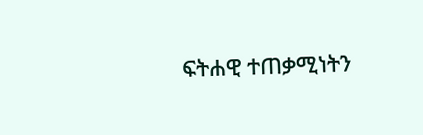ፍትሐዊ ተጠቃሚነትን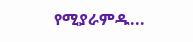የሚያራምዱ...